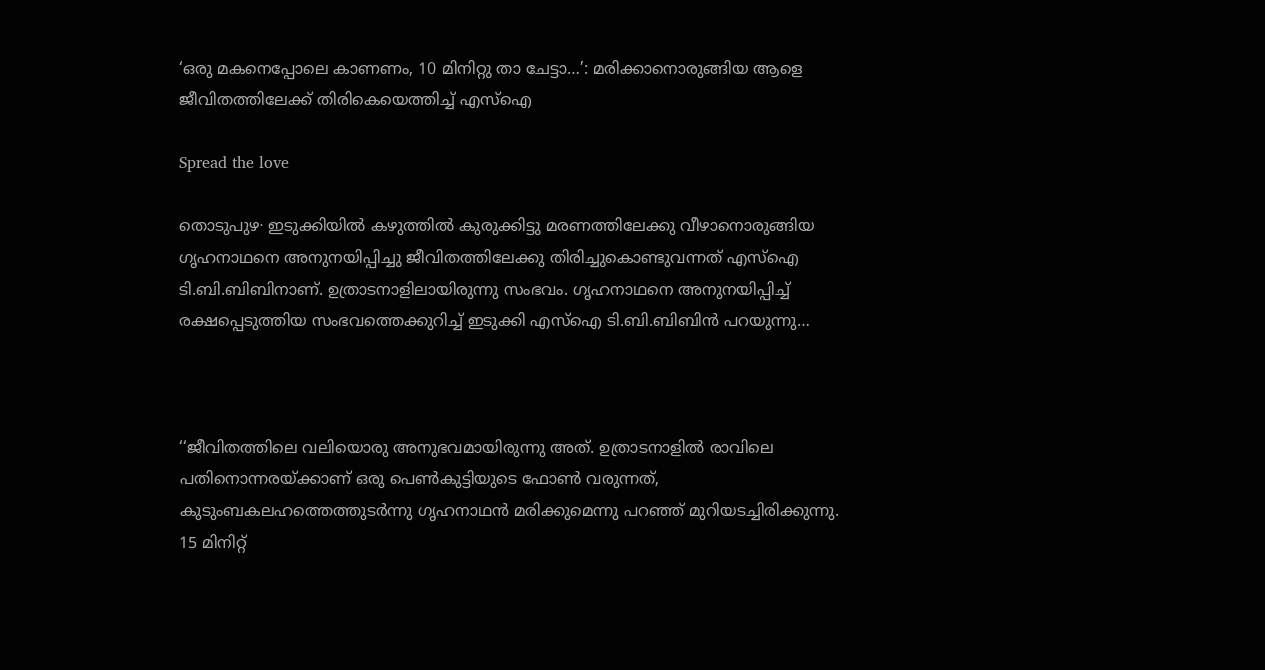‘ഒരു മകനെപ്പോലെ കാണണം, 10 മിനിറ്റു താ ചേട്ടാ…’: മരിക്കാനൊരുങ്ങിയ ആളെ ജീവിതത്തിലേക്ക് തിരികെയെത്തിച്ച് എസ്ഐ

Spread the love

തൊടുപുഴ∙ ഇടുക്കിയിൽ കഴുത്തിൽ കുരുക്കിട്ടു മരണത്തിലേക്കു വീഴാനൊരുങ്ങിയ ഗൃഹനാഥനെ അനുനയിപ്പിച്ചു ജീവിതത്തിലേക്കു തിരിച്ചുകൊണ്ടുവന്നത് എസ്ഐ ടി.ബി.ബിബിനാണ്. ഉത്രാടനാളിലായിരുന്നു സംഭവം. ഗൃഹനാഥനെ അനുനയിപ്പിച്ച് രക്ഷപ്പെടുത്തിയ സംഭവത്തെക്കുറിച്ച് ഇടുക്കി എസ്ഐ ടി.ബി.ബിബിൻ പറയുന്നു…



‘‘ജീവിതത്തിലെ വലിയൊരു അനുഭവമായിരുന്നു അത്. ഉത്രാടനാളിൽ രാവിലെ പതിനൊന്നരയ്ക്കാണ് ഒരു പെൺകുട്ടിയുടെ ഫോൺ വരുന്നത്, കുടുംബകലഹത്തെത്തുടർന്നു ഗൃഹനാഥൻ മരിക്കുമെന്നു പറഞ്ഞ് മുറിയടച്ചിരിക്കുന്നു. 15 മിനിറ്റ്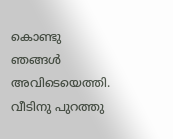കൊണ്ടു ഞങ്ങൾ അവിടെയെത്തി. വീടിനു പുറത്തു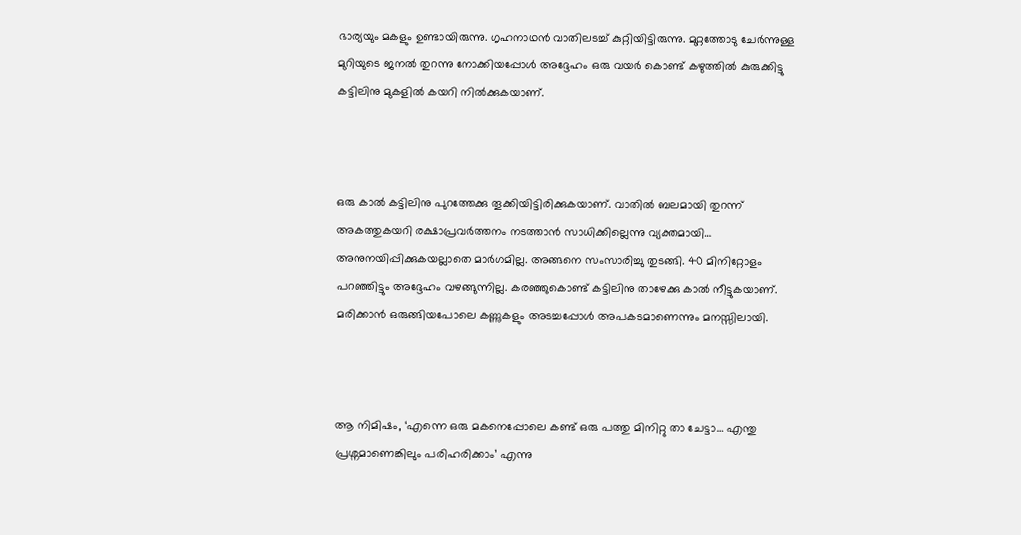ഭാര്യയും മകളും ഉണ്ടായിരുന്നു. ഗൃഹനാഥൻ വാതിലടച്ച് കുറ്റിയിട്ടിരുന്നു. മുറ്റത്തോടു ചേർന്നുള്ള മുറിയുടെ ജനൽ തുറന്നു നോക്കിയപ്പോൾ അദ്ദേഹം ഒരു വയർ കൊണ്ട് കഴുത്തിൽ കുരുക്കിട്ടു കട്ടിലിനു മുകളിൽ കയറി നിൽക്കുകയാണ്.



ഒരു കാൽ കട്ടിലിനു പുറത്തേക്കു തൂക്കിയിട്ടിരിക്കുകയാണ്. വാതിൽ ബലമായി തുറന്ന് അകത്തുകയറി രക്ഷാപ്രവർത്തനം നടത്താൻ സാധിക്കില്ലെന്നു വ്യക്തമായി… അനുനയിപ്പിക്കുകയല്ലാതെ മാർഗമില്ല. അങ്ങനെ സംസാരിച്ചു തുടങ്ങി. 40 മിനിറ്റോളം പറഞ്ഞിട്ടും അദ്ദേഹം വഴങ്ങുന്നില്ല. കരഞ്ഞുകൊണ്ട് കട്ടിലിനു താഴേക്കു കാൽ നീട്ടുകയാണ്. മരിക്കാൻ ഒരുങ്ങിയപോലെ കണ്ണുകളും അടച്ചപ്പോൾ അപകടമാണെന്നും മനസ്സിലായി.



ആ നിമിഷം, ‘എന്നെ ഒരു മകനെപ്പോലെ കണ്ട് ഒരു പത്തു മിനിറ്റു താ ചേട്ടാ… എന്തു പ്രശ്നമാണെങ്കിലും പരിഹരിക്കാം’ എന്നു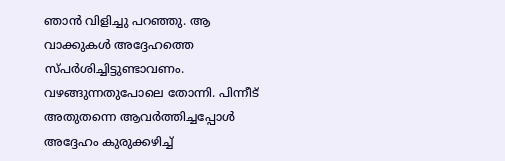ഞാൻ വിളിച്ചു പറഞ്ഞു. ആ വാക്കുകൾ അദ്ദേഹത്തെ സ്പർശിച്ചിട്ടുണ്ടാവണം. വഴങ്ങുന്നതുപോലെ തോന്നി. പിന്നീട് അതുതന്നെ ആവർത്തിച്ചപ്പോൾ അദ്ദേഹം കുരുക്കഴിച്ച്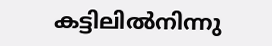കട്ടിലിൽനിന്നു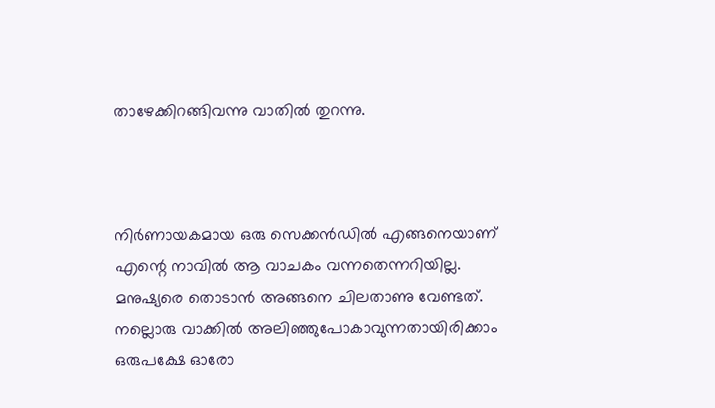താഴേക്കിറങ്ങിവന്നു വാതിൽ തുറന്നു.



നിർണായകമായ ഒരു സെക്കൻഡിൽ എങ്ങനെയാണ് എന്റെ നാവിൽ ആ വാചകം വന്നതെന്നറിയില്ല. മനുഷ്യരെ തൊടാൻ അങ്ങനെ ചിലതാണു വേണ്ടത്. നല്ലൊരു വാക്കിൽ അലിഞ്ഞുപോകാവുന്നതായിരിക്കാം ഒരുപക്ഷേ ഓരോ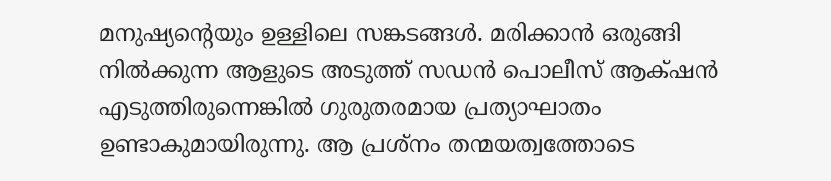മനുഷ്യന്റെയും ഉള്ളിലെ സങ്കടങ്ങൾ. മരിക്കാൻ ഒരുങ്ങി നിൽക്കുന്ന ആളുടെ അടുത്ത് സഡൻ പൊലീസ് ആക്‌ഷൻ എടുത്തിരുന്നെങ്കിൽ ഗുരുതരമായ പ്രത്യാഘാതം ഉണ്ടാകുമായിരുന്നു. ആ പ്രശ്നം തന്മയത്വത്തോടെ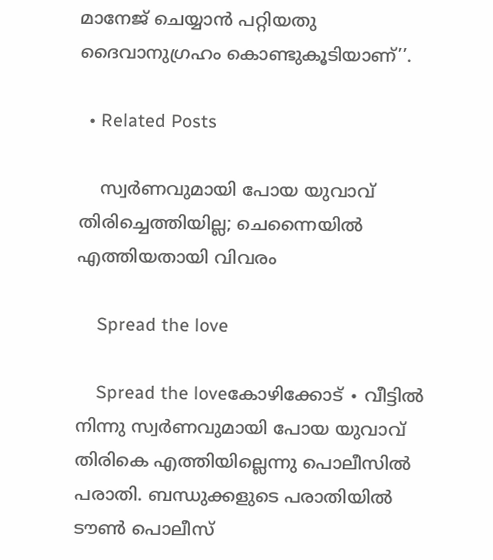മാനേജ് ചെയ്യാൻ പറ്റിയതു ദൈവാനുഗ്രഹം കൊണ്ടുകൂടിയാണ്’’.

  • Related Posts

    സ്വർണവുമായി പോയ യുവാവ് തിരിച്ചെത്തിയില്ല; ചെന്നൈയിൽ എത്തിയതായി വിവരം

    Spread the love

    Spread the loveകോഴിക്കോട് ∙ വീട്ടിൽ നിന്നു സ്വർണവുമായി പോയ യുവാവ് തിരികെ എത്തിയില്ലെന്നു പൊലീസിൽ പരാതി. ബന്ധുക്കളുടെ പരാതിയിൽ ടൗൺ പൊലീസ്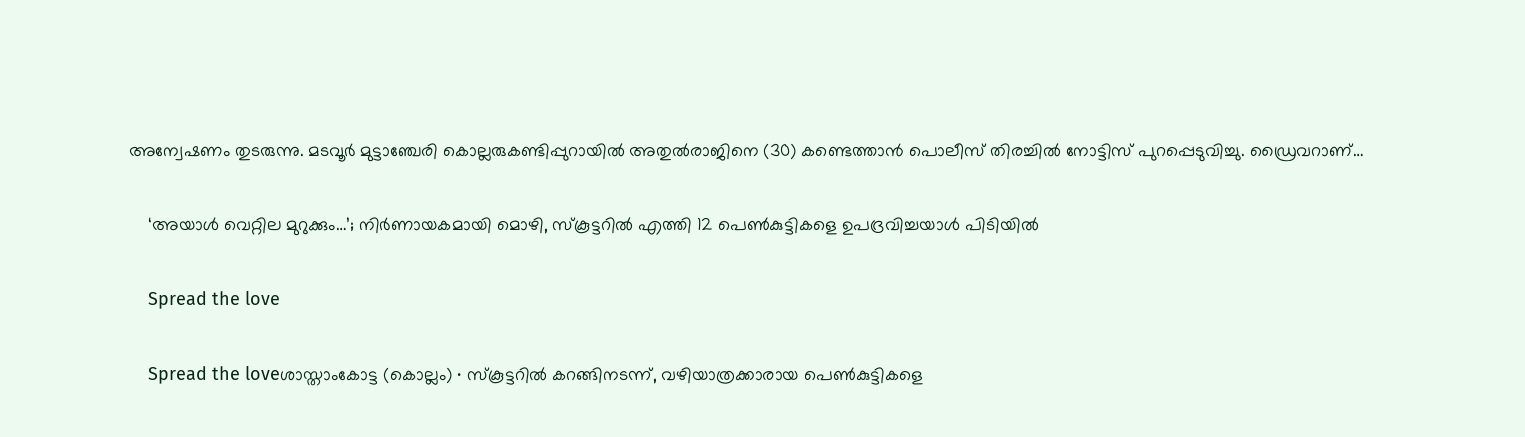അന്വേഷണം തുടരുന്നു. മടവൂർ മുട്ടാഞ്ചേരി കൊല്ലരുകണ്ടിപ്പുറായിൽ അതുൽരാജിനെ (30) കണ്ടെത്താൻ പൊലീസ് തിരച്ചിൽ നോട്ടിസ് പുറപ്പെടുവിച്ചു. ഡ്രൈവറാണ്…

    ‘അയാൾ വെറ്റില മുറുക്കും…’; നിർണായകമായി മൊഴി, സ്കൂട്ടറിൽ എത്തി 12 പെൺകുട്ടികളെ ഉപദ്രവിച്ചയാൾ പിടിയിൽ

    Spread the love

    Spread the loveശാസ്താംകോട്ട (കൊല്ലം) ∙ സ്കൂട്ടറിൽ കറങ്ങിനടന്ന്, വഴിയാത്രക്കാരായ പെൺകുട്ടികളെ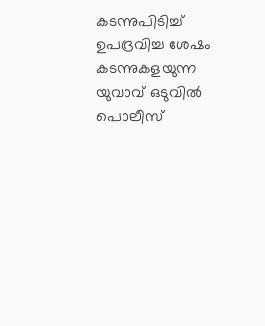കടന്നുപിടിച്ച് ഉപദ്രവിച്ച ശേഷം കടന്നുകളയുന്ന യുവാവ് ഒടുവിൽ പൊലീസ്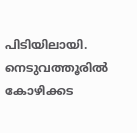പിടിയിലായി. നെടുവത്തൂരിൽ കോഴിക്കട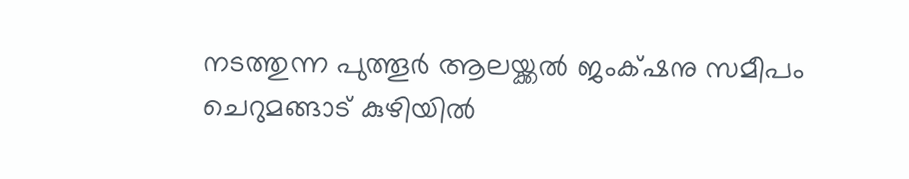നടത്തുന്ന പുത്തൂർ ആലയ്ക്കൽ ജംക്‌ഷനു സമീപം ചെറുമങ്ങാട് കുഴിയിൽ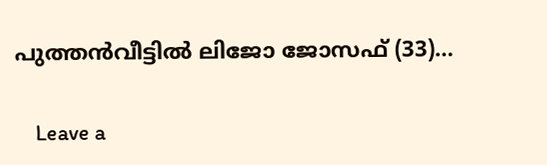പുത്തൻവീട്ടിൽ ലിജോ ജോസഫ് (33)…

    Leave a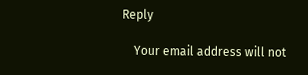Reply

    Your email address will not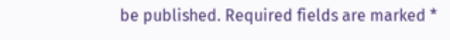be published. Required fields are marked *